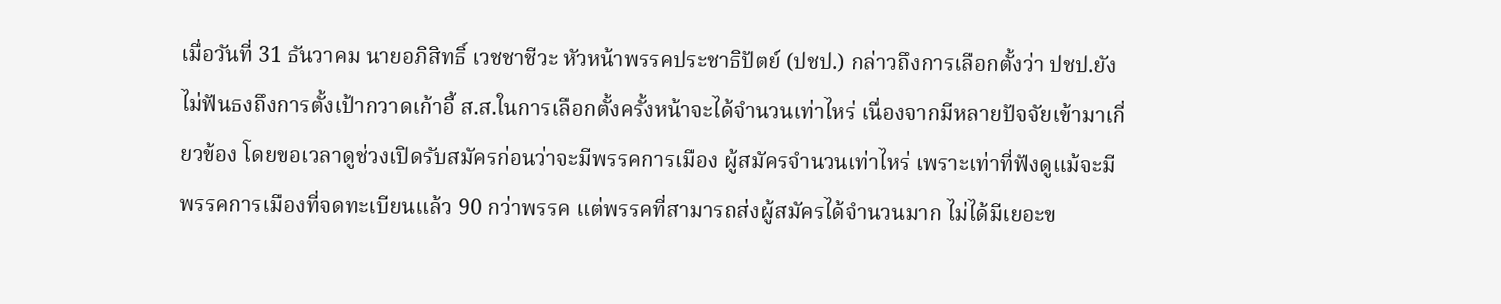เมื่อวันที่ 31 ธันวาคม นายอภิสิทธิ์ เวชชาชีวะ หัวหน้าพรรคประชาธิปัตย์ (ปชป.) กล่าวถึงการเลือกตั้งว่า ปชป.ยังไม่ฟันธงถึงการตั้งเป้ากวาดเก้าอี้ ส.ส.ในการเลือกตั้งครั้งหน้าจะได้จำนวนเท่าไหร่ เนื่องจากมีหลายปัจจัยเข้ามาเกี่ยวข้อง โดยขอเวลาดูช่วงเปิดรับสมัครก่อนว่าจะมีพรรคการเมือง ผู้สมัครจำนวนเท่าไหร่ เพราะเท่าที่ฟังดูแม้จะมีพรรคการเมืองที่จดทะเบียนแล้ว 90 กว่าพรรค แต่พรรคที่สามารถส่งผู้สมัครได้จำนวนมาก ไม่ได้มีเยอะข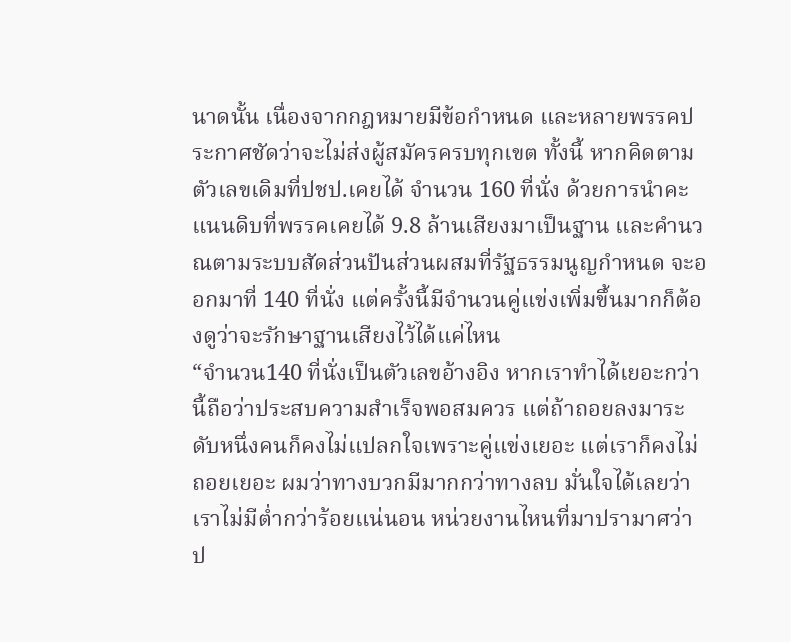นาดนั้น เนื่องจากกฎหมายมีข้อกำหนด และหลายพรรคประกาศชัดว่าจะไม่ส่งผู้สมัครครบทุกเขต ทั้งนี้ หากคิดตามตัวเลขเดิมที่ปชป.เคยได้ จำนวน 160 ที่นั่ง ด้วยการนำคะแนนดิบที่พรรคเคยได้ 9.8 ล้านเสียงมาเป็นฐาน และคำนวณตามระบบสัดส่วนปันส่วนผสมที่รัฐธรรมนูญกำหนด จะออกมาที่ 140 ที่นั่ง แต่ครั้งนี้มีจำนวนคู่แข่งเพิ่มขึ้นมากก็ต้องดูว่าจะรักษาฐานเสียงไว้ได้แค่ไหน
“จำนวน140 ที่นั่งเป็นตัวเลขอ้างอิง หากเราทำได้เยอะกว่านี้ถือว่าประสบความสำเร็จพอสมควร แต่ถ้าถอยลงมาระดับหนึ่งคนก็คงไม่แปลกใจเพราะคู่แข่งเยอะ แต่เราก็คงไม่ถอยเยอะ ผมว่าทางบวกมีมากกว่าทางลบ มั่นใจได้เลยว่าเราไม่มีต่ำกว่าร้อยแน่นอน หน่วยงานไหนที่มาปรามาศว่า ป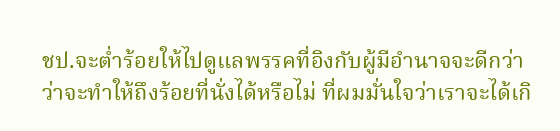ชป.จะต่ำร้อยให้ไปดูแลพรรคที่อิงกับผู้มีอำนาจจะดีกว่า ว่าจะทำให้ถึงร้อยที่นั่งได้หรือไม่ ที่ผมมั่นใจว่าเราจะได้เกิ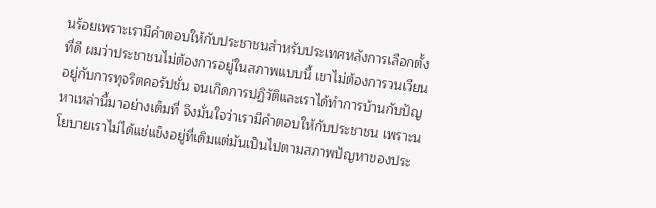นร้อยเพราะเรามีคำตอบให้กับประชาชนสำหรับประเทศหลังการเลือกตั้งที่ดี ผมว่าประชาชนไม่ต้องการอยู่ในสภาพแบบนี้ เขาไม่ต้องการวนเวียนอยู่กับการทุจริตคอรัปชั่น จนเกิดการปฏิวัติและเราได้ทำการบ้านกับปัญหาเหล่านี้มาอย่างเต็มที่ จึงมั่นใจว่าเรามีคำตอบให้กับประชาชน เพราะนโยบายเราไม่ได้แช่แข็งอยู่ที่เดิมแต่มันเป็นไปตามสภาพปัญหาของประ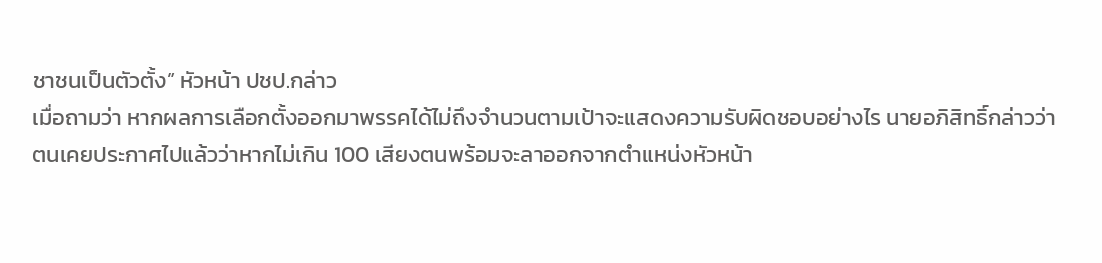ชาชนเป็นตัวตั้ง” หัวหน้า ปชป.กล่าว
เมื่อถามว่า หากผลการเลือกตั้งออกมาพรรคได้ไม่ถึงจำนวนตามเป้าจะแสดงความรับผิดชอบอย่างไร นายอภิสิทธิ์กล่าวว่า ตนเคยประกาศไปแล้วว่าหากไม่เกิน 100 เสียงตนพร้อมจะลาออกจากตำแหน่งหัวหน้า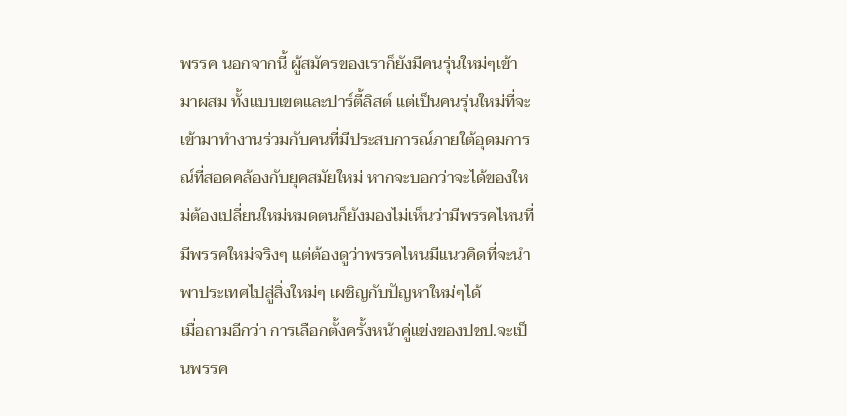พรรค นอกจากนี้ ผู้สมัครของเราก็ยังมีคนรุ่นใหม่ๆเข้ามาผสม ทั้งแบบเขตและปาร์ตี้ลิสต์ แต่เป็นคนรุ่นใหม่ที่จะเข้ามาทำงานร่วมกับคนที่มีประสบการณ์ภายใต้อุดมการณ์ที่สอดคล้องกับยุคสมัยใหม่ หากจะบอกว่าจะได้ของใหม่ต้องเปลี่ยนใหม่หมดตนก็ยังมองไม่เห็นว่ามีพรรคไหนที่มีพรรคใหม่จริงๆ แต่ต้องดูว่าพรรคไหนมีแนวคิดที่จะนำพาประเทศไปสู่สิ่งใหม่ๆ เผชิญกับปัญหาใหม่ๆได้
เมื่อถามอีกว่า การเลือกตั้งครั้งหน้าคู่แข่งของปชป.จะเป็นพรรค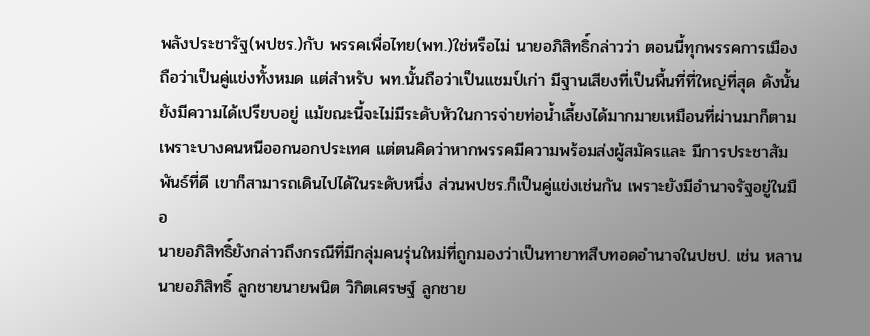พลังประชารัฐ(พปชร.)กับ พรรคเพื่อไทย(พท.)ใช่หรือไม่ นายอภิสิทธิ์กล่าวว่า ตอนนี้ทุกพรรคการเมืองถือว่าเป็นคู่แข่งทั้งหมด แต่สำหรับ พท.นั้นถือว่าเป็นแชมป์เก่า มีฐานเสียงที่เป็นพื้นที่ที่ใหญ่ที่สุด ดังนั้นยังมีความได้เปรียบอยู่ แม้ขณะนี้จะไม่มีระดับหัวในการจ่ายท่อน้ำเลี้ยงได้มากมายเหมือนที่ผ่านมาก็ตาม เพราะบางคนหนีออกนอกประเทศ แต่ตนคิดว่าหากพรรคมีความพร้อมส่งผู้สมัครและ มีการประชาสัมพันธ์ที่ดี เขาก็สามารถเดินไปได้ในระดับหนึ่ง ส่วนพปชร.ก็เป็นคู่แข่งเช่นกัน เพราะยังมีอำนาจรัฐอยู่ในมือ
นายอภิสิทธิ์ยังกล่าวถึงกรณีที่มีกลุ่มคนรุ่นใหม่ที่ถูกมองว่าเป็นทายาทสืบทอดอำนาจในปชป. เช่น หลานนายอภิสิทธิ์ ลูกชายนายพนิต วิกิตเศรษฐ์ ลูกชาย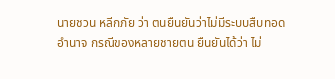นายชวน หลีกภัย ว่า ตนยืนยันว่าไม่มีระบบสืบทอดอำนาจ กรณีของหลายชายตน ยืนยันได้ว่า ไม่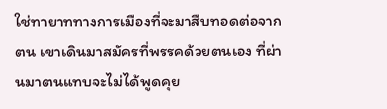ใช่ทายาททางการเมืองที่จะมาสืบทอดต่อจากตน เขาเดินมาสมัครที่พรรคด้วยตนเอง ที่ผ่านมาตนแทบจะไม่ได้พูดคุย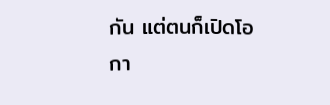กัน แต่ตนก็เปิดโอกา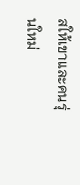สให้เขาและคนรุ่นใหม่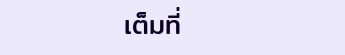เต็มที่